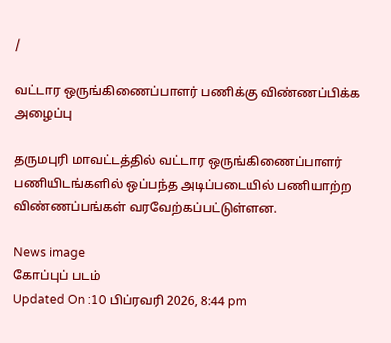/

வட்டார ஒருங்கிணைப்பாளர் பணிக்கு விண்ணப்பிக்க அழைப்பு

தருமபுரி மாவட்டத்தில் வட்டார ஒருங்கிணைப்பாளர் பணியிடங்களில் ஒப்பந்த அடிப்படையில் பணியாற்ற விண்ணப்பங்கள் வரவேற்கப்பட்டுள்ளன.

News image
கோப்புப் படம்
Updated On :10 பிப்ரவரி 2026, 8:44 pm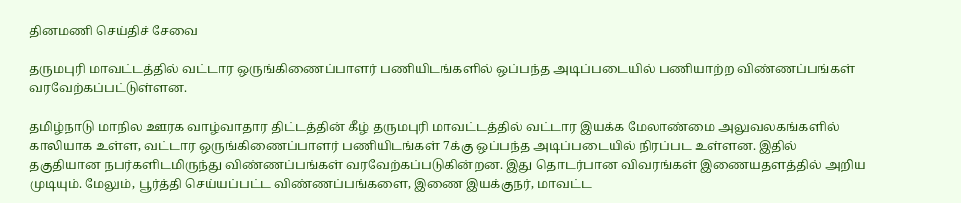தினமணி செய்திச் சேவை

தருமபுரி மாவட்டத்தில் வட்டார ஒருங்கிணைப்பாளர் பணியிடங்களில் ஒப்பந்த அடிப்படையில் பணியாற்ற விண்ணப்பங்கள் வரவேற்கப்பட்டுள்ளன.

தமிழ்நாடு மாநில ஊரக வாழ்வாதார திட்டத்தின் கீழ் தருமபுரி மாவட்டத்தில் வட்டார இயக்க மேலாண்மை அலுவலகங்களில் காலியாக உள்ள, வட்டார ஒருங்கிணைப்பாளர் பணியிடங்கள் 7க்கு ஒப்பந்த அடிப்படையில் நிரப்பட உள்ளன. இதில் தகுதியான நபர்களிடமிருந்து விண்ணப்பங்கள் வரவேற்கப்படுகின்றன. இது தொடர்பான விவரங்கள் இணையதளத்தில் அறிய முடியும். மேலும், பூர்த்தி செய்யப்பட்ட விண்ணப்பங்களை, இணை இயக்குநர், மாவட்ட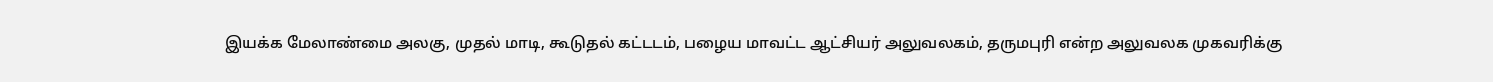இயக்க மேலாண்மை அலகு, முதல் மாடி, கூடுதல் கட்டடம், பழைய மாவட்ட ஆட்சியர் அலுவலகம், தருமபுரி என்ற அலுவலக முகவரிக்கு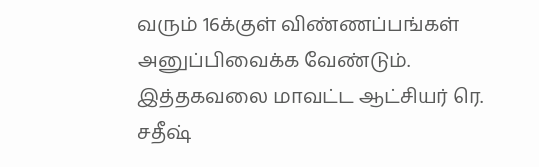வரும் 16க்குள் விண்ணப்பங்கள் அனுப்பிவைக்க வேண்டும். இத்தகவலை மாவட்ட ஆட்சியர் ரெ. சதீஷ்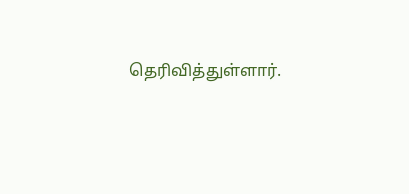தெரிவித்துள்ளார்.